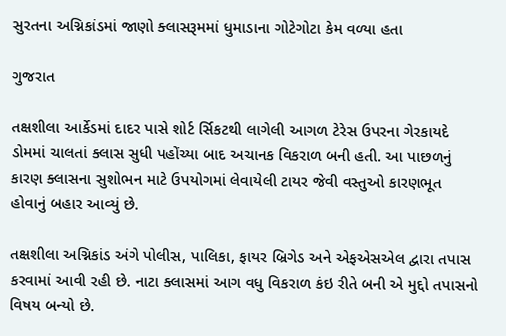સુરતના અગ્નિકાંડમાં જાણો ક્લાસરૂમમાં ધુમાડાના ગોટેગોટા કેમ વળ્યા હતા

ગુજરાત

તક્ષશીલા આર્કેડમાં દાદર પાસે શોર્ટ ર્સિકટથી લાગેલી આગળ ટેરેસ ઉપરના ગેરકાયદે ડોમમાં ચાલતાં ક્લાસ સુધી પહોંચ્યા બાદ અચાનક વિકરાળ બની હતી. આ પાછળનું કારણ ક્લાસના સુશોભન માટે ઉપયોગમાં લેવાયેલી ટાયર જેવી વસ્તુઓ કારણભૂત હોવાનું બહાર આવ્યું છે.

તક્ષશીલા અગ્નિકાંડ અંગે પોલીસ, પાલિકા, ફાયર બ્રિગેડ અને એફએસએલ દ્વારા તપાસ કરવામાં આવી રહી છે. નાટા ક્લાસમાં આગ વધુ વિકરાળ કંઇ રીતે બની એ મુદ્દો તપાસનો વિષય બન્યો છે.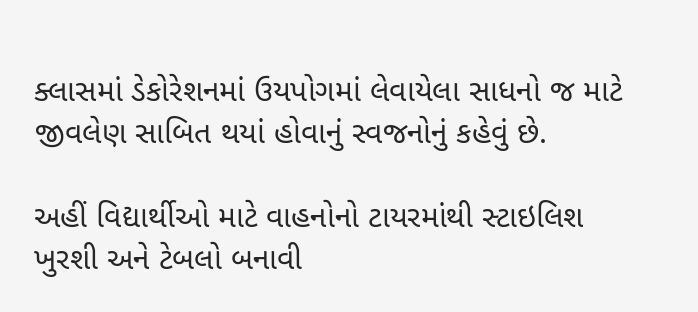ક્લાસમાં ડેકોરેશનમાં ઉયપોગમાં લેવાયેલા સાધનો જ માટે જીવલેણ સાબિત થયાં હોવાનું સ્વજનોનું કહેવું છે.

અહીં વિદ્યાર્થીઓ માટે વાહનોનો ટાયરમાંથી સ્ટાઇલિશ ખુરશી અને ટેબલો બનાવી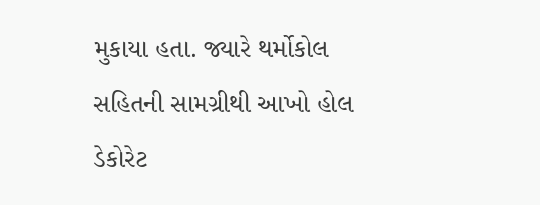મુકાયા હતા. જ્યારે થર્મોકોલ સહિતની સામગ્રીથી આખો હોલ ડેકોરેટ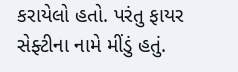કરાયેલો હતો. પરંતુ ફાયર સેફ્ટીના નામે મીંડું હતું.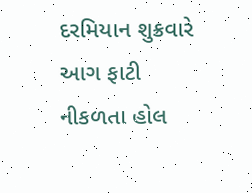દરમિયાન શુક્રવારે આગ ફાટી નીકળતા હોલ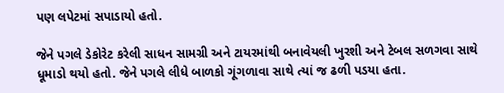પણ લપેટમાં સપાડાયો હતો.

જેને પગલે ડેકોરેટ કરેલી સાધન સામગ્રી અને ટાયરમાંથી બનાવેયલી ખુરશી અને ટેબલ સળગવા સાથે ધૂમાડો થયો હતો. જેને પગલે લીધે બાળકો ગૂંગળાવા સાથે ત્યાં જ ઢળી પડયા હતા.